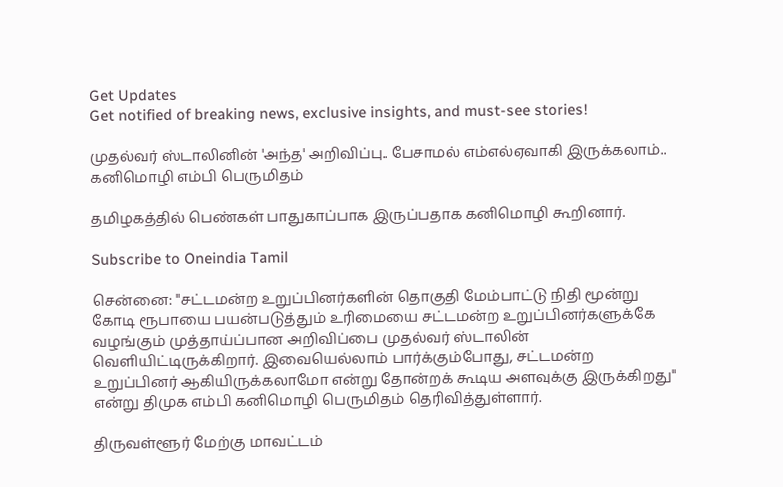Get Updates
Get notified of breaking news, exclusive insights, and must-see stories!

முதல்வர் ஸ்டாலினின் 'அந்த' அறிவிப்பு.. பேசாமல் எம்எல்ஏவாகி இருக்கலாம்.. கனிமொழி எம்பி பெருமிதம்

தமிழகத்தில் பெண்கள் பாதுகாப்பாக இருப்பதாக கனிமொழி கூறினார்.

Subscribe to Oneindia Tamil

சென்னை: "சட்டமன்ற உறுப்பினர்களின் தொகுதி மேம்பாட்டு நிதி மூன்று கோடி ரூபாயை பயன்படுத்தும் உரிமையை சட்டமன்ற உறுப்பினர்களுக்கே வழங்கும் முத்தாய்ப்பான அறிவிப்பை முதல்வர் ஸ்டாலின் வெளியிட்டிருக்கிறார். இவையெல்லாம் பார்க்கும்போது, சட்டமன்ற உறுப்பினர் ஆகியிருக்கலாமோ என்று தோன்றக் கூடிய அளவுக்கு இருக்கிறது" என்று திமுக எம்பி கனிமொழி பெருமிதம் தெரிவித்துள்ளார்.

திருவள்ளூர் மேற்கு மாவட்டம்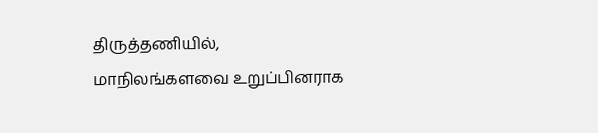திருத்தணியில், மாநிலங்களவை உறுப்பினராக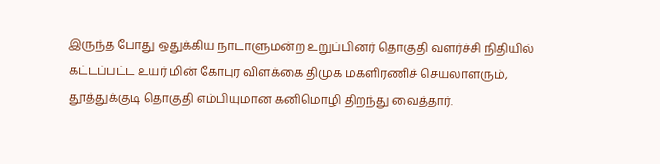இருந்த போது ஒதுக்கிய நாடாளுமன்ற உறுப்பினர் தொகுதி வளர்ச்சி நிதியில் கட்டப்பட்ட உயர் மின் கோபுர விளக்கை திமுக மகளிரணிச் செயலாளரும், தூத்துக்குடி தொகுதி எம்பியுமான கனிமொழி திறந்து வைத்தார்.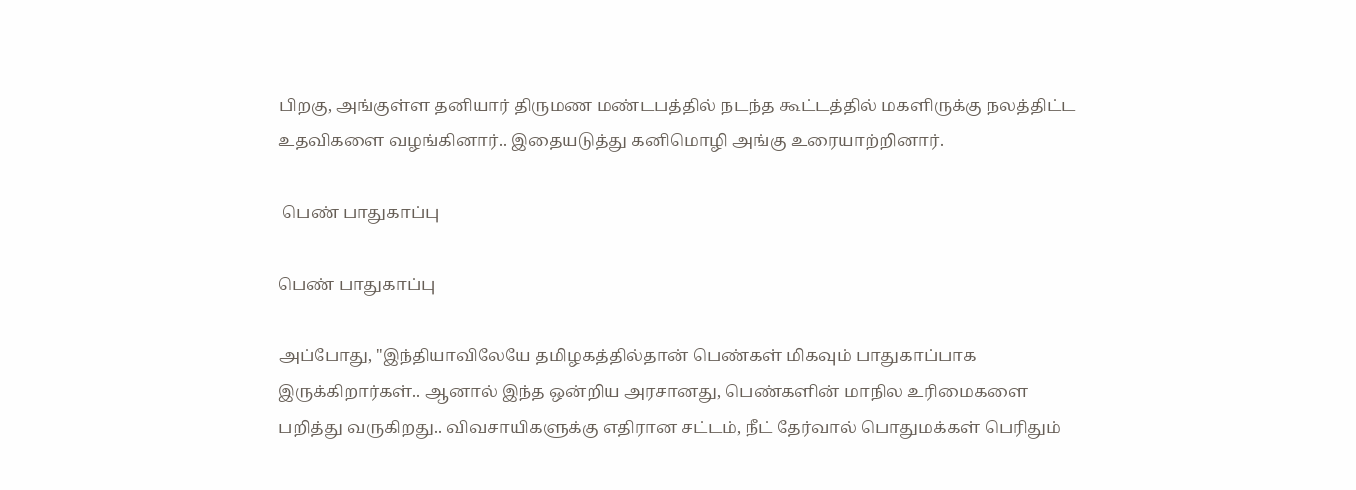பிறகு, அங்குள்ள தனியார் திருமண மண்டபத்தில் நடந்த கூட்டத்தில் மகளிருக்கு நலத்திட்ட உதவிகளை வழங்கினார்.. இதையடுத்து கனிமொழி அங்கு உரையாற்றினார்.

 பெண் பாதுகாப்பு

பெண் பாதுகாப்பு

அப்போது, "இந்தியாவிலேயே தமிழகத்தில்தான் பெண்கள் மிகவும் பாதுகாப்பாக இருக்கிறார்கள்.. ஆனால் இந்த ஒன்றிய அரசானது, பெண்களின் மாநில உரிமைகளை பறித்து வருகிறது.. விவசாயிகளுக்கு எதிரான சட்டம், நீட் தேர்வால் பொதுமக்கள் பெரிதும்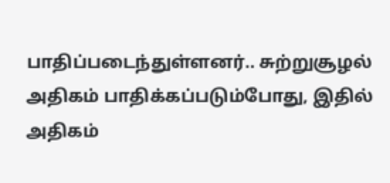பாதிப்படைந்துள்ளனர்.. சுற்றுசூழல் அதிகம் பாதிக்கப்படும்போது, இதில் அதிகம்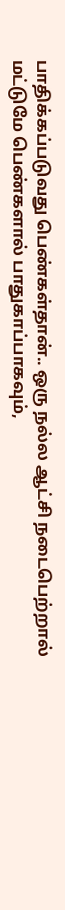பாதிக்கப்படுவது பெண்கள்தான்.. ஒரு நல்ல ஆட்சி நடைபெற்றால் மட்டுமே பெண்களால் பாதுகாப்பாகவும்,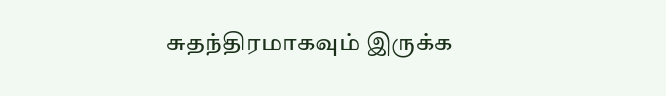சுதந்திரமாகவும் இருக்க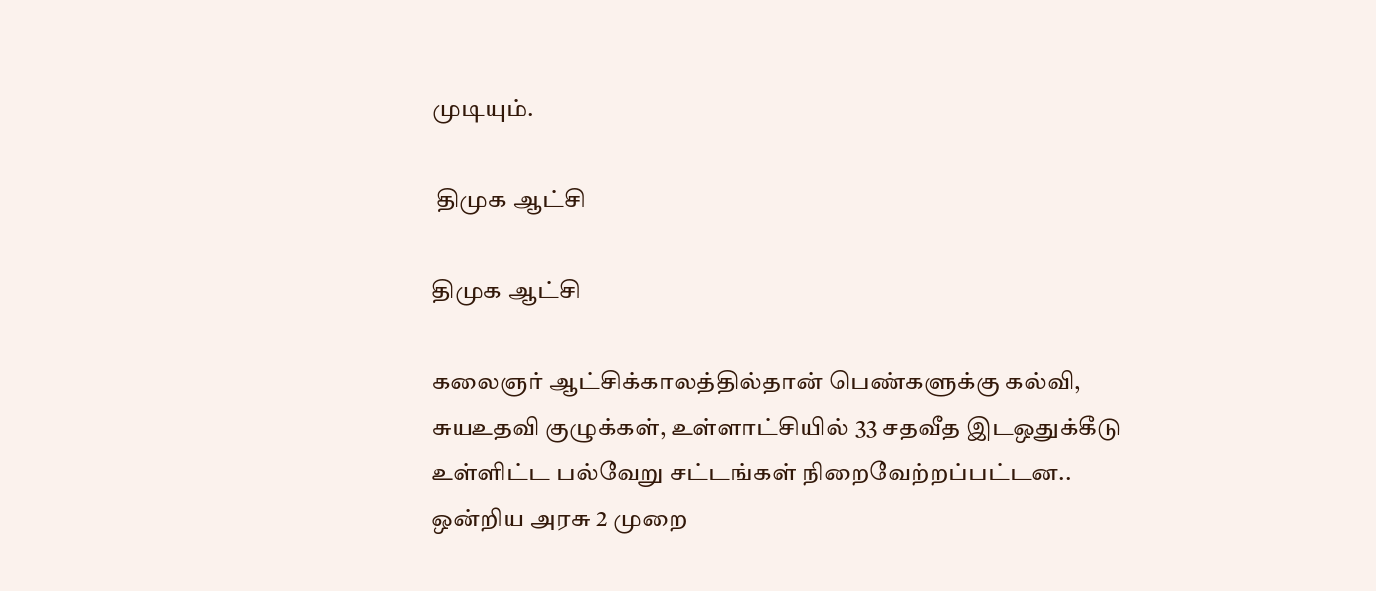முடியும்.

 திமுக ஆட்சி

திமுக ஆட்சி

கலைஞர் ஆட்சிக்காலத்தில்தான் பெண்களுக்கு கல்வி, சுயஉதவி குழுக்கள், உள்ளாட்சியில் 33 சதவீத இடஒதுக்கீடு உள்ளிட்ட பல்வேறு சட்டங்கள் நிறைவேற்றப்பட்டன.. ஒன்றிய அரசு 2 முறை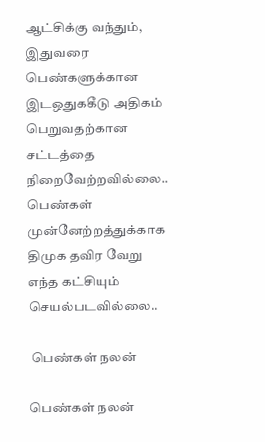ஆட்சிக்கு வந்தும், இதுவரை பெண்களுக்கான இடஒதுககீடு அதிகம் பெறுவதற்கான சட்டத்தை நிறைவேற்றவில்லை.. பெண்கள் முன்னேற்றத்துக்காக திமுக தவிர வேறு எந்த கட்சியும் செயல்படவில்லை..

 பெண்கள் நலன்

பெண்கள் நலன்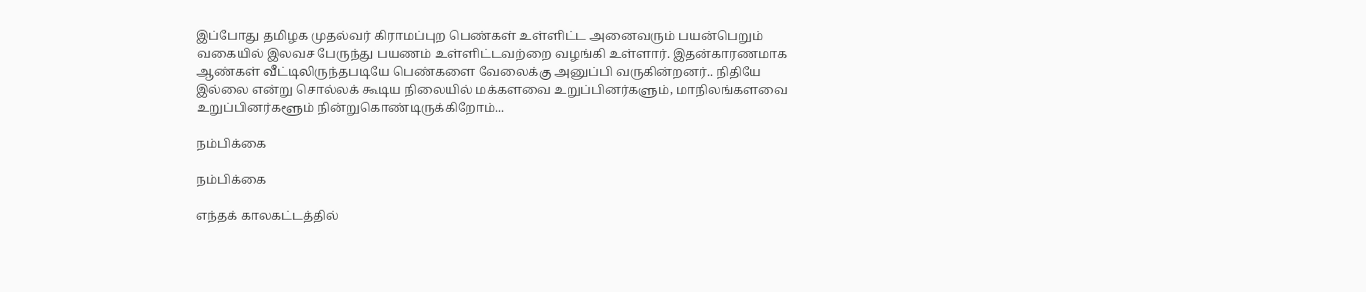இப்போது தமிழக முதல்வர் கிராமப்புற பெண்கள் உள்ளிட்ட அனைவரும் பயன்பெறும் வகையில் இலவச பேருந்து பயணம் உள்ளிட்டவற்றை வழங்கி உள்ளார். இதன்காரணமாக ஆண்கள் வீட்டிலிருந்தபடியே பெண்களை வேலைக்கு அனுப்பி வருகின்றனர்.. நிதியே இல்லை என்று சொல்லக் கூடிய நிலையில் மக்களவை உறுப்பினர்களும், மாநிலங்களவை உறுப்பினர்களூம் நின்றுகொண்டிருக்கிறோம்...

நம்பிக்கை

நம்பிக்கை

எந்தக் காலகட்டத்தில்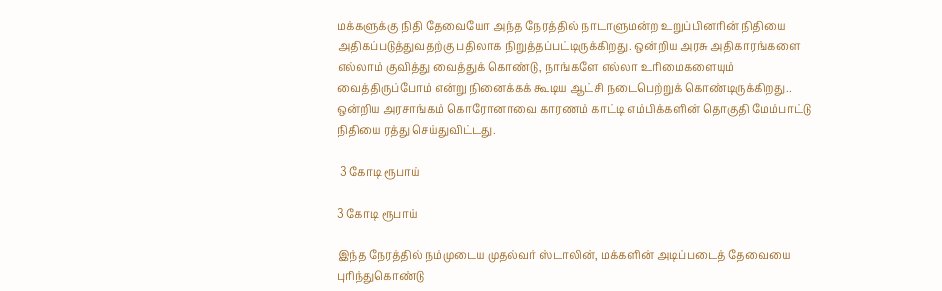மக்களுக்கு நிதி தேவையோ அந்த நேரத்தில் நாடாளுமன்ற உறுப்பினரின் நிதியை அதிகப்படுத்துவதற்கு பதிலாக நிறுத்தப்பட்டிருக்கிறது. ஒன்றிய அரசு அதிகாரங்களை எல்லாம் குவித்து வைத்துக் கொண்டு, நாங்களே எல்லா உரிமைகளையும் வைத்திருப்போம் என்று நினைக்கக் கூடிய ஆட்சி நடைபெற்றுக் கொண்டிருக்கிறது.. ஒன்றிய அரசாங்கம் கொரோனாவை காரணம் காட்டி எம்பிக்களின் தொகுதி மேம்பாட்டு நிதியை ரத்து செய்துவிட்டது.

 3 கோடி ரூபாய்

3 கோடி ரூபாய்

இந்த நேரத்தில் நம்முடைய முதல்வர் ஸ்டாலின், மக்களின் அடிப்படைத் தேவையை புரிந்துகொண்டு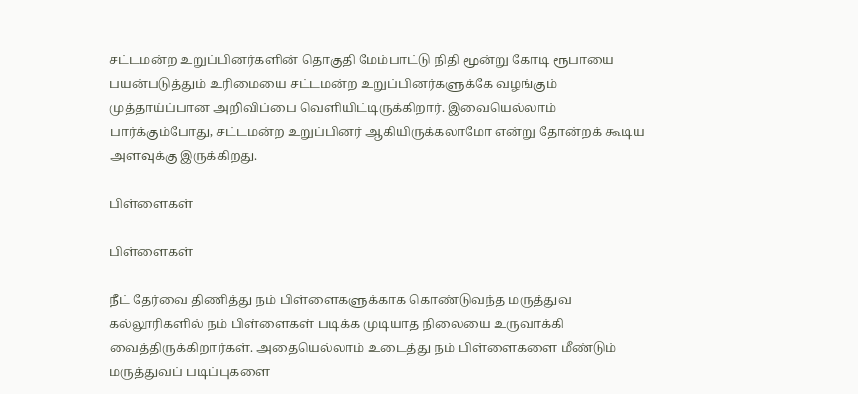சட்டமன்ற உறுப்பினர்களின் தொகுதி மேம்பாட்டு நிதி மூன்று கோடி ரூபாயை பயன்படுத்தும் உரிமையை சட்டமன்ற உறுப்பினர்களுக்கே வழங்கும் முத்தாய்ப்பான அறிவிப்பை வெளியிட்டிருக்கிறார். இவையெல்லாம் பார்க்கும்போது, சட்டமன்ற உறுப்பினர் ஆகியிருக்கலாமோ என்று தோன்றக் கூடிய அளவுக்கு இருக்கிறது.

பிள்ளைகள்

பிள்ளைகள்

நீட் தேர்வை திணித்து நம் பிள்ளைகளுக்காக கொண்டுவந்த மருத்துவ கல்லூரிகளில் நம் பிள்ளைகள் படிக்க முடியாத நிலையை உருவாக்கி வைத்திருக்கிறார்கள். அதையெல்லாம் உடைத்து நம் பிள்ளைகளை மீண்டும் மருத்துவப் படிப்புகளை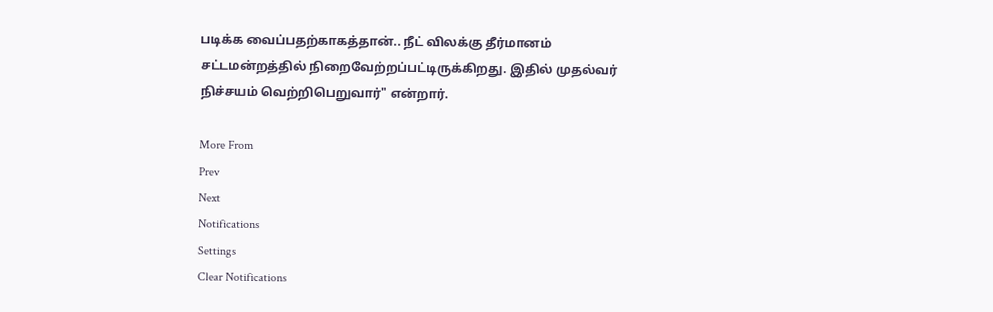படிக்க வைப்பதற்காகத்தான்.. நீட் விலக்கு தீர்மானம் சட்டமன்றத்தில் நிறைவேற்றப்பட்டிருக்கிறது. இதில் முதல்வர் நிச்சயம் வெற்றிபெறுவார்" என்றார்.

More From
Prev
Next
Notifications
Settings
Clear Notifications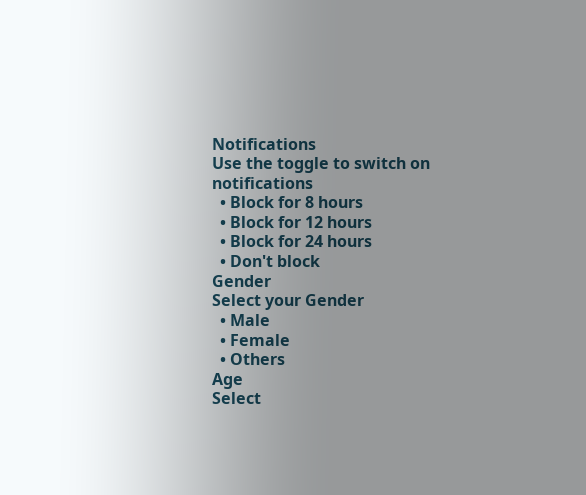Notifications
Use the toggle to switch on notifications
  • Block for 8 hours
  • Block for 12 hours
  • Block for 24 hours
  • Don't block
Gender
Select your Gender
  • Male
  • Female
  • Others
Age
Select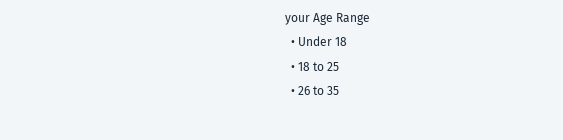your Age Range
  • Under 18
  • 18 to 25
  • 26 to 35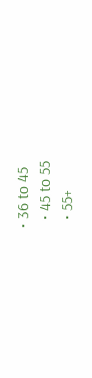• 36 to 45
  • 45 to 55
  • 55+